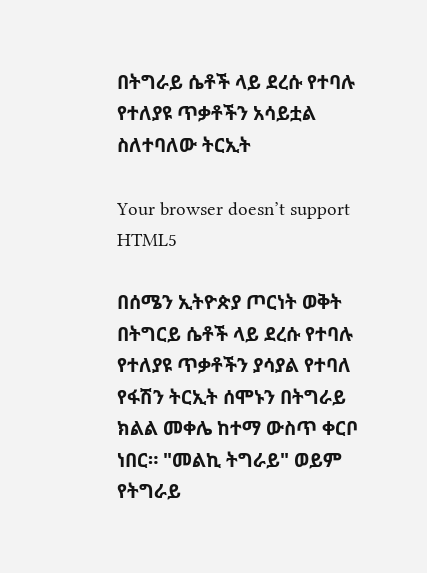በትግራይ ሴቶች ላይ ደረሱ የተባሉ የተለያዩ ጥቃቶችን አሳይቷል ስለተባለው ትርኢት

Your browser doesn’t support HTML5

በሰሜን ኢትዮጵያ ጦርነት ወቅት በትግርይ ሴቶች ላይ ደረሱ የተባሉ የተለያዩ ጥቃቶችን ያሳያል የተባለ የፋሽን ትርኢት ሰሞኑን በትግራይ ክልል መቀሌ ከተማ ውስጥ ቀርቦ ነበር። "መልኪ ትግራይ" ወይም የትግራይ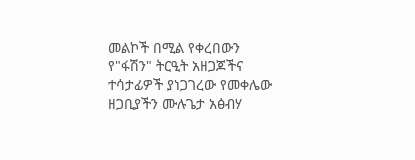መልኮች በሚል የቀረበውን የ"ፋሽን" ትርዒት አዘጋጆችና ተሳታፊዎች ያነጋገረው የመቀሌው ዘጋቢያችን ሙሉጌታ አፅብሃ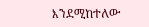እንደሚከተለው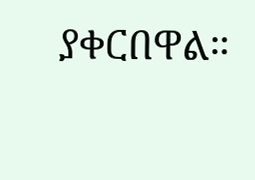ያቀርበዋል።